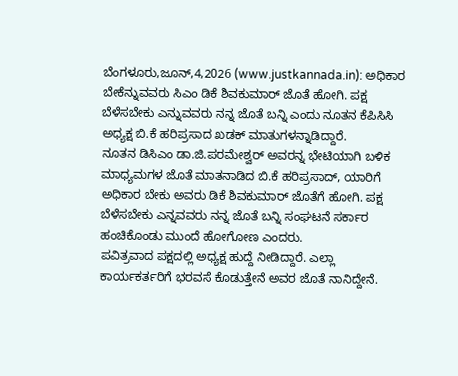ಬೆಂಗಳೂರು,ಜೂನ್,4,2026 (www.justkannada.in): ಅಧಿಕಾರ ಬೇಕೆನ್ನುವವರು ಸಿಎಂ ಡಿಕೆ ಶಿವಕುಮಾರ್ ಜೊತೆ ಹೋಗಿ. ಪಕ್ಷ ಬೆಳೆಸಬೇಕು ಎನ್ನುವವರು ನನ್ನ ಜೊತೆ ಬನ್ನಿ ಎಂದು ನೂತನ ಕೆಪಿಸಿಸಿ ಅಧ್ಯಕ್ಷ ಬಿ.ಕೆ ಹರಿಪ್ರಸಾದ ಖಡಕ್ ಮಾತುಗಳನ್ನಾಡಿದ್ದಾರೆ.
ನೂತನ ಡಿಸಿಎಂ ಡಾ.ಜಿ.ಪರಮೇಶ್ವರ್ ಅವರನ್ನ ಭೇಟಿಯಾಗಿ ಬಳಿಕ ಮಾಧ್ಯಮಗಳ ಜೊತೆ ಮಾತನಾಡಿದ ಬಿ.ಕೆ ಹರಿಪ್ರಸಾದ್, ಯಾರಿಗೆ ಅಧಿಕಾರ ಬೇಕು ಅವರು ಡಿಕೆ ಶಿವಕುಮಾರ್ ಜೊತೆಗೆ ಹೋಗಿ. ಪಕ್ಷ ಬೆಳೆಸಬೇಕು ಎನ್ನವವರು ನನ್ನ ಜೊತೆ ಬನ್ನಿ ಸಂಘಟನೆ ಸರ್ಕಾರ ಹಂಚಿಕೊಂಡು ಮುಂದೆ ಹೋಗೋಣ ಎಂದರು.
ಪವಿತ್ರವಾದ ಪಕ್ಷದಲ್ಲಿ ಅಧ್ಯಕ್ಷ ಹುದ್ದೆ ನೀಡಿದ್ದಾರೆ. ಎಲ್ಲಾ ಕಾರ್ಯಕರ್ತರಿಗೆ ಭರವಸೆ ಕೊಡುತ್ತೇನೆ ಅವರ ಜೊತೆ ನಾನಿದ್ದೇನೆ.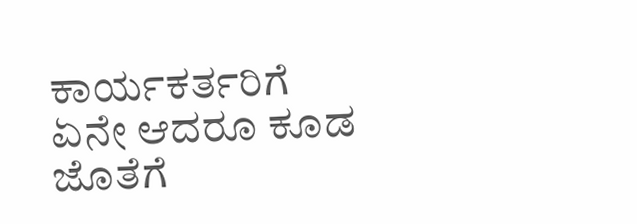ಕಾರ್ಯಕರ್ತರಿಗೆ ಏನೇ ಆದರೂ ಕೂಡ ಜೊತೆಗೆ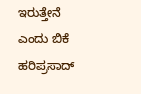ಇರುತ್ತೇನೆ ಎಂದು ಬಿಕೆ ಹರಿಪ್ರಸಾದ್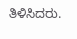ತಿಳಿಸಿದರು.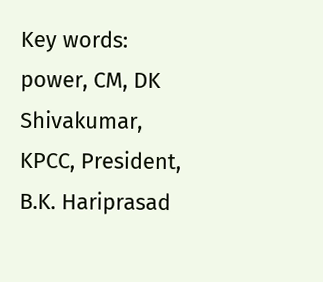Key words: power, CM, DK Shivakumar, KPCC, President, B.K. Hariprasad